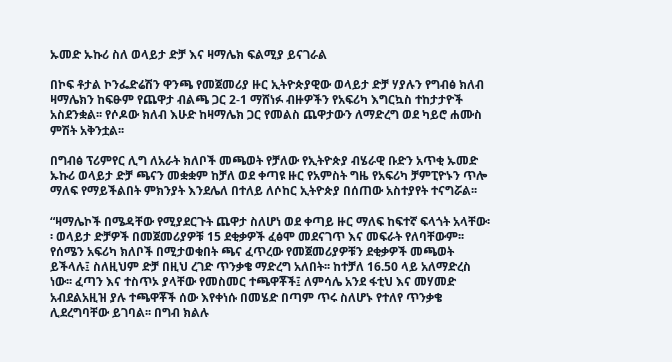ኡመድ ኡኩሪ ስለ ወላይታ ድቻ እና ዛማሌክ ፍልሚያ ይናገራል

በኮፍ ቶታል ኮንፌድሬሽን ዋንጫ የመጀመሪያ ዙር ኢትዮጵያዊው ወላይታ ድቻ ሃያሉን የግብፅ ክለብ ዛማሌክን ከፍፁም የጨዋታ ብልጫ ጋር 2-1 ማሸነፉ ብዙዎችን የአፍሪካ እግርኳስ ተከታታዮች አስደንቋል፡፡ የሶዶው ክለብ እሁድ ከዛማሌክ ጋር የመልስ ጨዋታውን ለማድረግ ወደ ካይሮ ሐሙስ ምሽት አቅንቷል፡፡

በግብፅ ፕሪምየር ሊግ ለአራት ክለቦች መጫወት የቻለው የኢትዮጵያ ብሄራዊ ቡድን አጥቂ ኡመድ ኡኩሪ ወላይታ ድቻ ጫናን መቋቋም ከቻለ ወደ ቀጣዩ ዙር የአምስት ግዜ የአፍሪካ ቻምፒዮኑን ጥሎ ማለፍ የማይችልበት ምክንያት እንደሌለ በተለይ ለሶከር ኢትዮጵያ በሰጠው አስተያየት ተናግሯል፡፡

“ዛማሌኮች በሜዳቸው የሚያደርጉት ጨዋታ ስለሆነ ወደ ቀጣይ ዙር ማለፍ ከፍተኛ ፍላጎት አላቸው፡፡ ወላይታ ድቻዎች በመጀመሪያዎቹ 15 ደቂቃዎች ፈፅሞ መደናገጥ እና መፍራት የለባቸውም፡፡ የሰሜን አፍሪካ ክለቦች በሚታወቁበት ጫና ፈጥረው የመጀመሪያዎቹን ደቂቃዎች መጫወት ይችላሉ፤ ስለዚህም ድቻ በዚህ ረገድ ጥንቃቄ ማድረግ አለበት፡፡ ከተቻለ 16.50 ላይ አለማድረስ ነው፡፡ ፈጣን እና ተስጥኦ ያላቸው የመስመር ተጫዋቾች፤ ለምሳሌ አንደ ፋቲህ እና መሃመድ አብደልአዚዝ ያሉ ተጫዋቾች ሰው እየቀነሱ በመሄድ በጣም ጥሩ ስለሆኑ የተለየ ጥንቃቄ ሊደረግባቸው ይገባል፡፡ በግብ ክልሉ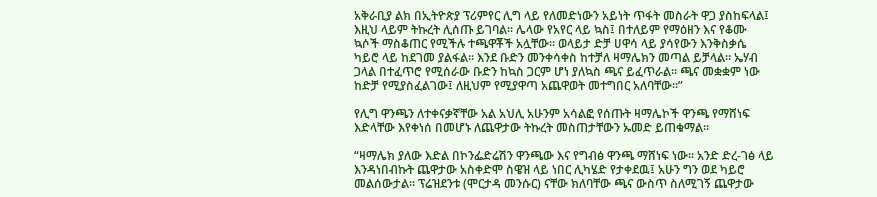አቅራቢያ ልክ በኢትዮጵያ ፕሪምየር ሊግ ላይ የለመድነውን አይነት ጥፋት መስራት ዋጋ ያስከፍላል፤ እዚህ ላይም ትኩረት ሊሰጡ ይገባል፡፡ ሌላው የአየር ላይ ኳስ፤ በተለይም የማዕዘን እና የቆሙ ኳሶች ማስቆጠር የሚችሉ ተጫዋቾች አሏቸው፡፡ ወላይታ ድቻ ሀዋሳ ላይ ያሳየውን እንቅስቃሴ ካይሮ ላይ ከደገመ ያልፋል፡፡ እንደ ቡድን መንቀሳቀስ ከተቻለ ዛማሌክን መጣል ይቻላል፡፡ ኤሃብ ጋላል በተፈጥሮ የሚሰራው ቡድን ከኳስ ጋርም ሆነ ያለኳስ ጫና ይፈጥራል፡፡ ጫና መቋቋም ነው ከድቻ የሚያስፈልገው፤ ለዚህም የሚያዋጣ አጨዋወት መተግበር አለባቸው፡፡”

የሊግ ዋንጫን ለተቀናቃኛቸው አል አህሊ አሁንም አሳልፎ የሰጡት ዛማሌኮች ዋንጫ የማሸነፍ እድላቸው እየቀነሰ በመሆኑ ለጨዋታው ትኩረት መስጠታቸውን ኡመድ ይጠቁማል፡፡

“ዛማሌክ ያለው እድል በኮንፌድሬሽን ዋንጫው እና የግብፅ ዋንጫ ማሸነፍ ነው፡፡ አንድ ድረ-ገፅ ላይ እንዳነበብኩት ጨዋታው አስቀድሞ ስዌዝ ላይ ነበር ሊካሄድ የታቀደዉ፤ አሁን ግን ወደ ካይሮ መልሰውታል፡፡ ፕሬዝደንቱ (ሞርታዳ መንሱር) ናቸው ክለባቸው ጫና ውስጥ ስለሚገኝ ጨዋታው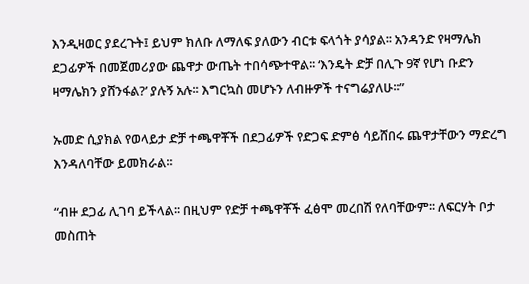እንዲዛወር ያደረጉት፤ ይህም ክለቡ ለማለፍ ያለውን ብርቱ ፍላጎት ያሳያል፡፡ አንዳንድ የዛማሌክ ደጋፊዎች በመጀመሪያው ጨዋታ ውጤት ተበሳጭተዋል፡፡ ‘እንዴት ድቻ በሊጉ 9ኛ የሆነ ቡድን ዛማሌክን ያሸንፋል?’ ያሉኝ አሉ፡፡ እግርኳስ መሆኑን ለብዙዎች ተናግሬያለሁ፡፡”

ኡመድ ሲያክል የወላይታ ድቻ ተጫዋቾች በደጋፊዎች የድጋፍ ድምፅ ሳይሸበሩ ጨዋታቸውን ማድረግ እንዳለባቸው ይመክራል፡፡

“ብዙ ደጋፊ ሊገባ ይችላል፡፡ በዚህም የድቻ ተጫዋቾች ፈፅሞ መረበሽ የለባቸውም፡፡ ለፍርሃት ቦታ መስጠት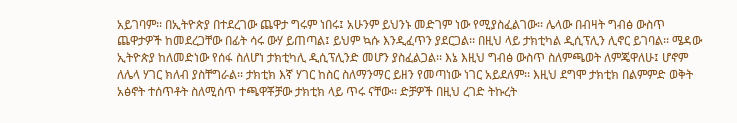አይገባም፡፡ በኢትዮጵያ በተደረገው ጨዋታ ግሩም ነበሩ፤ አሁንም ይህንኑ መድገም ነው የሚያስፈልገው፡፡ ሌላው በብዛት ግብፅ ውስጥ ጨዋታዎች ከመደረጋቸው በፊት ሳሩ ውሃ ይጠጣል፤ ይህም ኳሱ እንዲፈጥን ያደርጋል፡፡ በዚህ ላይ ታክቲካል ዲሲፕሊን ሊኖር ይገባል፡፡ ሜዳው ኢትዮጵያ ከለመድነው የሰፋ ስለሆነ ታክቲካሊ ዲሲፕሊንድ መሆን ያስፈልጋል፡፡ እኔ እዚህ ግብፅ ውስጥ ስለምጫወት ለምጄዋለሁ፤ ሆኖም ለሌላ ሃገር ክለብ ያስቸግራል፡፡ ታክቲክ እኛ ሃገር ከስር ስለማንማር ይዘን የመጣነው ነገር አይደለም፡፡ እዚህ ደግሞ ታክቲክ በልምምድ ወቅት አፅኖት ተሰጥቶት ስለሚሰጥ ተጫዋቾቻው ታክቲክ ላይ ጥሩ ናቸው፡፡ ድቻዎች በዚህ ረገድ ትኩረት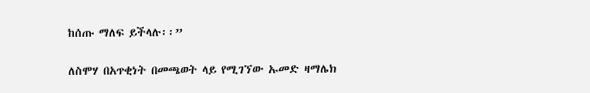ከሰጡ ማለፍ ይችላሉ፡፡”

ለስሞሃ በአጥቂነት በመጫወት ላይ የሚገኘው ኡመድ ዛማሌክ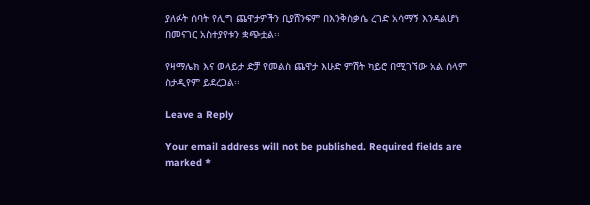ያለፉት ሰባት የሊግ ጨዋታዎችን ቢያሸንፍም በእንቅስቃሴ ረገድ አሳማኝ እንዳልሆነ በመናገር አስተያየቱን ቋጭቷል፡፡

የዛማሌክ እና ወላይታ ድቻ የመልስ ጨዋታ እሁድ ምሽት ካይሮ በሚገኘው አል ሰላም ስታዲየም ይደረጋል፡፡

Leave a Reply

Your email address will not be published. Required fields are marked *